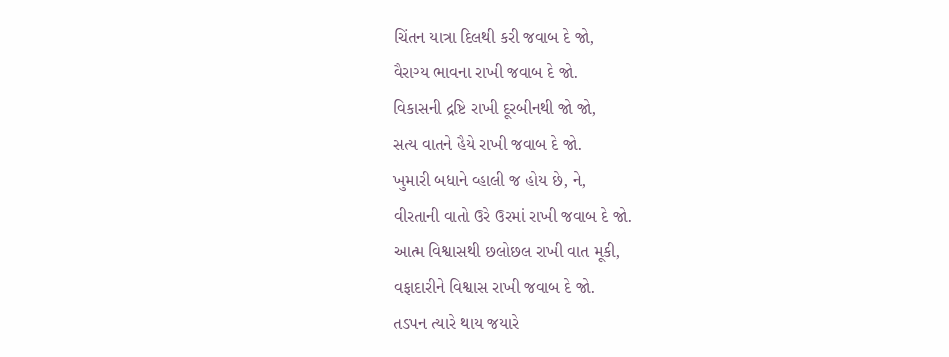ચિંતન યાત્રા દિલથી કરી જવાબ દે જો,
વૈરાગ્ય ભાવના રાખી જવાબ દે જો.
વિકાસની દ્રષ્ટિ રાખી દૂરબીનથી જો જો,
સત્ય વાતને હૈયે રાખી જવાબ દે જો.
ખુમારી બધાને વ્હાલી જ હોય છે, ને,
વીરતાની વાતો ઉરે ઉરમાં રાખી જવાબ દે જો.
આત્મ વિશ્વાસથી છલોછલ રાખી વાત મૂકી,
વફાદારીને વિશ્વાસ રાખી જવાબ દે જો.
તડપન ત્યારે થાય જયારે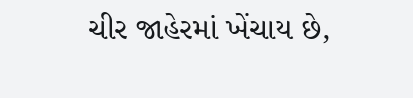ચીર જાહેરમાં ખેંચાય છે,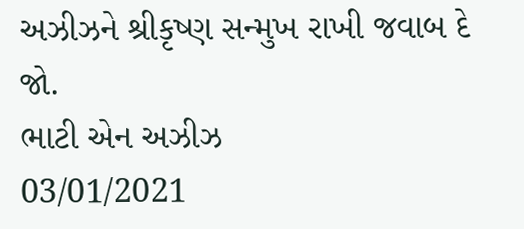અઝીઝને શ્રીકૃષ્ણ સન્મુખ રાખી જવાબ દે જો.
ભાટી એન અઝીઝ
03/01/2021